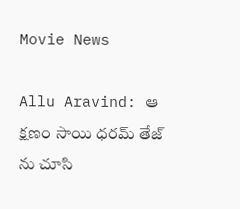Movie News

Allu Aravind: ఆ క్షణం సాయి ధరమ్ తేజ్ ను చూసి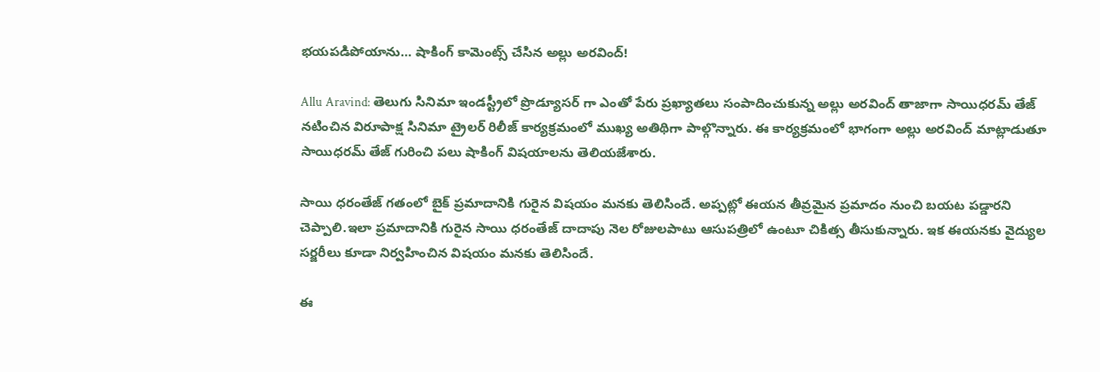భయపడిపోయాను… షాకింగ్ కామెంట్స్ చేసిన అల్లు అరవింద్!

Allu Aravind: తెలుగు సినిమా ఇండస్ట్రీలో ప్రొడ్యూసర్ గా ఎంతో పేరు ప్రఖ్యాతలు సంపాదించుకున్న అల్లు అరవింద్ తాజాగా సాయిధరమ్ తేజ్ నటించిన విరూపాక్ష సినిమా ట్రైలర్ రిలీజ్ కార్యక్రమంలో ముఖ్య అతిథిగా పాల్గొన్నారు. ఈ కార్యక్రమంలో భాగంగా అల్లు అరవింద్ మాట్లాడుతూ సాయిధరమ్ తేజ్ గురించి పలు షాకింగ్ విషయాలను తెలియజేశారు.

సాయి ధరంతేజ్ గతంలో బైక్ ప్రమాదానికి గురైన విషయం మనకు తెలిసిందే. అప్పట్లో ఈయన తీవ్రమైన ప్రమాదం నుంచి బయట పడ్డారని చెప్పాలి.ఇలా ప్రమాదానికి గురైన సాయి ధరంతేజ్ దాదాపు నెల రోజులపాటు ఆసుపత్రిలో ఉంటూ చికిత్స తీసుకున్నారు. ఇక ఈయనకు వైద్యుల సర్జరీలు కూడా నిర్వహించిన విషయం మనకు తెలిసిందే.

ఈ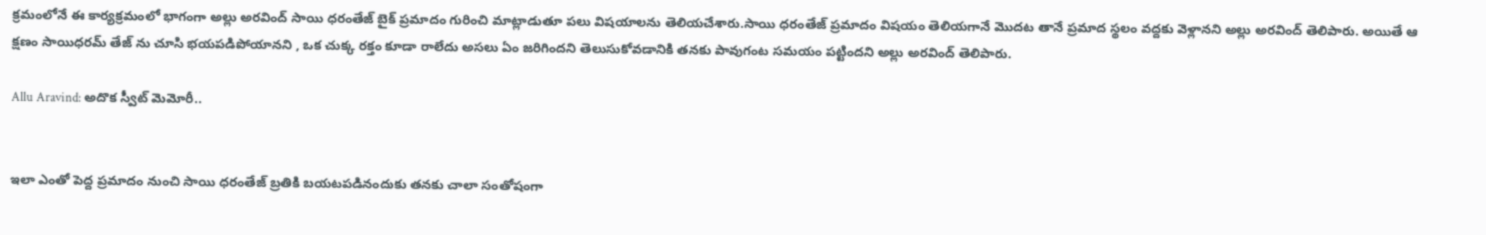క్రమంలోనే ఈ కార్యక్రమంలో భాగంగా అల్లు అరవింద్ సాయి ధరంతేజ్ బైక్ ప్రమాదం గురించి మాట్లాడుతూ పలు విషయాలను తెలియచేశారు.సాయి ధరంతేజ్ ప్రమాదం విషయం తెలియగానే మొదట తానే ప్రమాద స్థలం వద్దకు వెళ్లానని అల్లు అరవింద్ తెలిపారు. అయితే ఆ క్షణం సాయిధరమ్ తేజ్ ను చూసి భయపడిపోయానని , ఒక చుక్క రక్తం కూడా రాలేదు అసలు ఏం జరిగిందని తెలుసుకోవడానికి తనకు పావుగంట సమయం పట్టిందని అల్లు అరవింద్ తెలిపారు.

Allu Aravind: అదొక స్వీట్ మెమోరీ..


ఇలా ఎంతో పెద్ద ప్రమాదం నుంచి సాయి ధరంతేజ్ బ్రతికి బయటపడినందుకు తనకు చాలా సంతోషంగా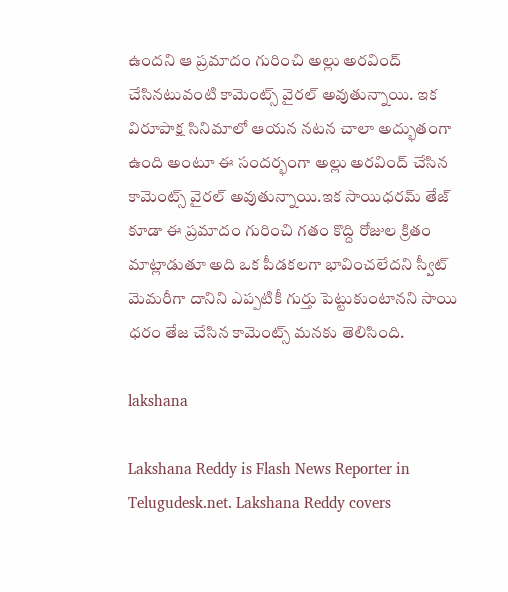ఉందని ఆ ప్రమాదం గురించి అల్లు అరవింద్ చేసినటువంటి కామెంట్స్ వైరల్ అవుతున్నాయి. ఇక విరూపాక్ష సినిమాలో ఆయన నటన చాలా అద్భుతంగా ఉంది అంటూ ఈ సందర్భంగా అల్లు అరవింద్ చేసిన కామెంట్స్ వైరల్ అవుతున్నాయి.ఇక సాయిధరమ్ తేజ్ కూడా ఈ ప్రమాదం గురించి గతం కొద్ది రోజుల క్రితం మాట్లాడుతూ అది ఒక పీడకలగా భావించలేదని స్వీట్ మెమరీగా దానిని ఎప్పటికీ గుర్తు పెట్టుకుంటానని సాయి ధరం తేజ చేసిన కామెంట్స్ మనకు తెలిసింది.

lakshana

Lakshana Reddy is Flash News Reporter in Telugudesk.net. Lakshana Reddy covers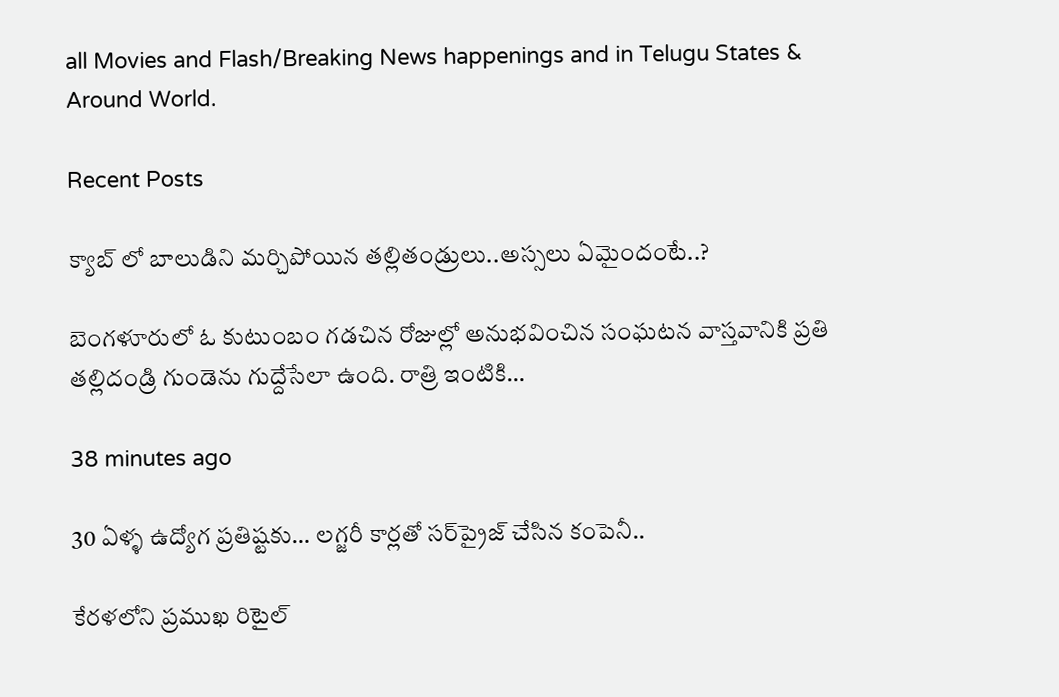all Movies and Flash/Breaking News happenings and in Telugu States & Around World.

Recent Posts

క్యాబ్ లో బాలుడిని మర్చిపోయిన తల్లితండ్రులు..అస్సలు ఏమైందంటే..?

బెంగళూరులో ఓ కుటుంబం గడచిన రోజుల్లో అనుభవించిన సంఘటన వాస్తవానికి ప్రతి తల్లిదండ్రి గుండెను గుద్దేసేలా ఉంది. రాత్రి ఇంటికి…

38 minutes ago

30 ఏళ్ళ ఉద్యోగ ప్రతిష్టకు… లగ్జరీ కార్లతో సర్‌ప్రైజ్ చేసిన కంపెనీ..

కేరళలోని ప్రముఖ రిటైల్‌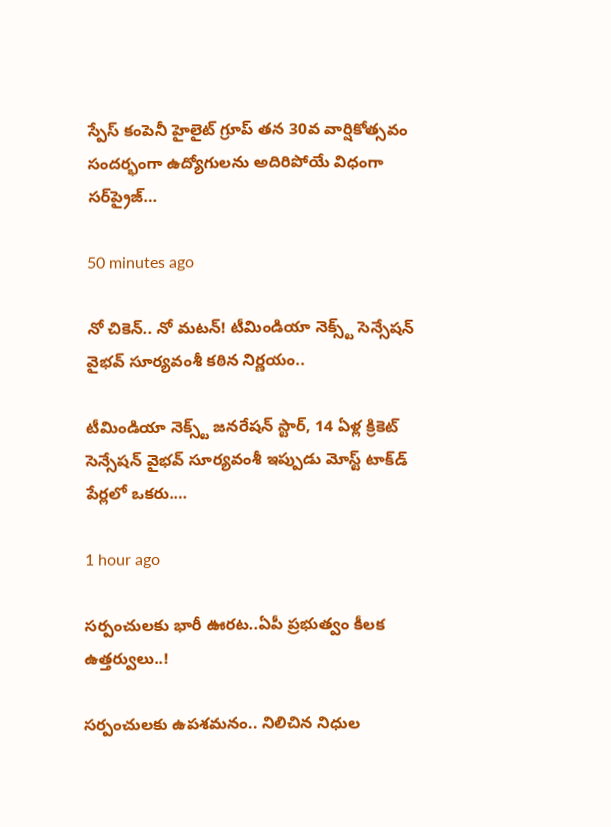స్పేస్ కంపెనీ హైలైట్ గ్రూప్ తన 30వ వార్షికోత్సవం సందర్భంగా ఉద్యోగులను అదిరిపోయే విధంగా సర్‌ప్రైజ్…

50 minutes ago

నో చికెన్.. నో మటన్! టీమిండియా నెక్స్ట్ సెన్సేషన్ వైభవ్ సూర్యవంశీ కఠిన నిర్ణయం..

టీమిండియా నెక్స్ట్ జనరేషన్ స్టార్, 14 ఏళ్ల క్రికెట్ సెన్సేషన్ వైభవ్ సూర్యవంశీ ఇప్పుడు మోస్ట్ టాక్‌డ్ పేర్లలో ఒకరు.…

1 hour ago

సర్పంచులకు భారీ ఊరట..ఏపీ ప్రభుత్వం కీలక ఉత్తర్వులు..!

సర్పంచులకు ఉపశమనం.. నిలిచిన నిధుల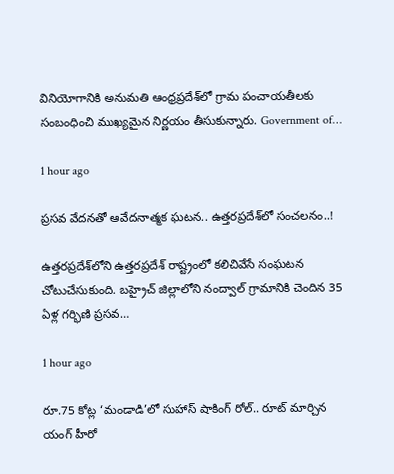వినియోగానికి అనుమతి ఆంధ్రప్రదేశ్‌లో గ్రామ పంచాయతీలకు సంబంధించి ముఖ్యమైన నిర్ణయం తీసుకున్నారు. Government of…

1 hour ago

ప్రసవ వేదనతో ఆవేదనాత్మక ఘటన.. ఉత్తరప్రదేశ్‌లో సంచలనం..!

ఉత్తరప్రదేశ్‌లోని ఉత్తరప్రదేశ్‌ రాష్ట్రంలో కలిచివేసే సంఘటన చోటుచేసుకుంది. బహ్రైచ్ జిల్లాలోని నంద్వాల్ గ్రామానికి చెందిన 35 ఏళ్ల గర్భిణి ప్రసవ…

1 hour ago

రూ.75 కోట్ల ‘మండాడి’లో సుహాస్ షాకింగ్ రోల్.. రూట్ మార్చిన యంగ్ హీరో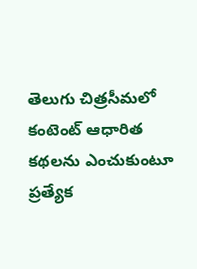తెలుగు చిత్రసీమలో కంటెంట్ ఆధారిత కథలను ఎంచుకుంటూ ప్రత్యేక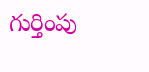గుర్తింపు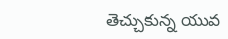తెచ్చుకున్న యువ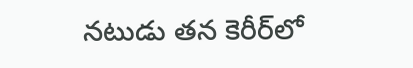నటుడు తన కెరీర్‌లో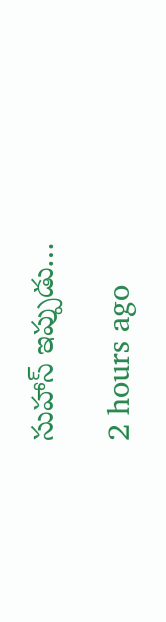సుహాస్ ఇప్పుడు…

2 hours ago